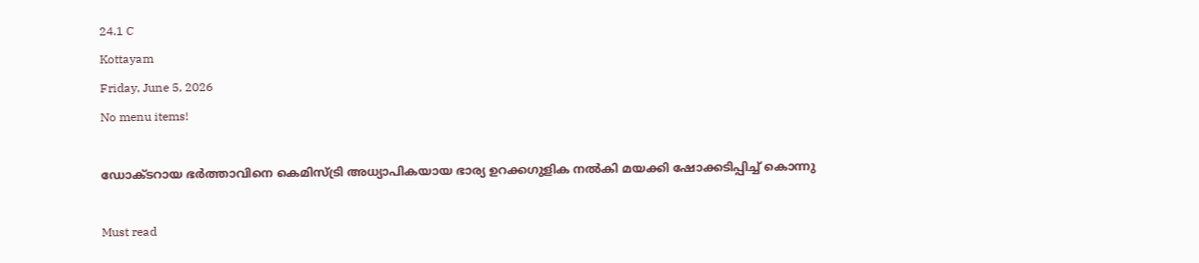24.1 C
Kottayam
Friday, June 5, 2026
No menu items!

ഡോക്ടറായ ഭര്‍ത്താവിനെ കെമിസ്ട്രി അധ്യാപികയായ ഭാര്യ ഉറക്കഗുളിക നല്‍കി മയക്കി ഷോക്കടിപ്പിച്ച് കൊന്നു

Must read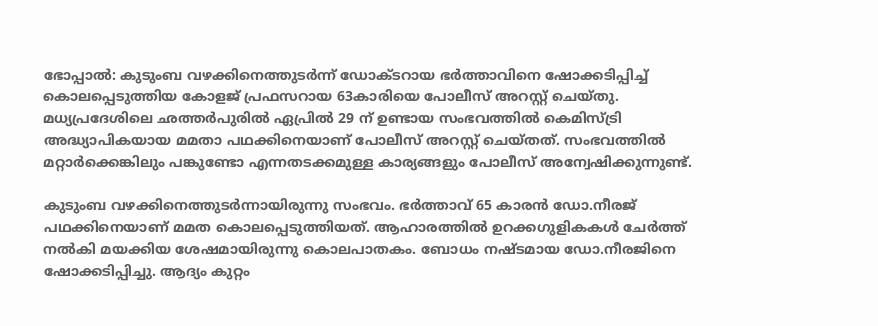ഭോപ്പാല്‍: കുടുംബ വഴക്കിനെത്തുടര്‍ന്ന് ഡോക്ടറായ ഭര്‍ത്താവിനെ ഷോക്കടിപ്പിച്ച് കൊലപ്പെടുത്തിയ കോളജ് പ്രഫസറായ 63കാരിയെ പോലീസ് അറസ്റ്റ് ചെയ്തു. മധ്യപ്രദേശിലെ ഛത്തര്‍പുരില്‍ ഏപ്രില്‍ 29 ന് ഉണ്ടായ സംഭവത്തില്‍ കെമിസ്ട്രി അദ്ധ്യാപികയായ മമതാ പഥക്കിനെയാണ് പോലീസ് അറസ്റ്റ് ചെയ്തത്. സംഭവത്തില്‍ മറ്റാര്‍ക്കെങ്കിലും പങ്കുണ്ടോ എന്നതടക്കമുള്ള കാര്യങ്ങളും പോലീസ് അന്വേഷിക്കുന്നുണ്ട്.

കുടുംബ വഴക്കിനെത്തുടര്‍ന്നായിരുന്നു സംഭവം. ഭര്‍ത്താവ് 65 കാരന്‍ ഡോ.നീരജ് പഥക്കിനെയാണ് മമത കൊലപ്പെടുത്തിയത്. ആഹാരത്തില്‍ ഉറക്കഗുളികകള്‍ ചേര്‍ത്ത് നല്‍കി മയക്കിയ ശേഷമായിരുന്നു കൊലപാതകം. ബോധം നഷ്ടമായ ഡോ.നീരജിനെ ഷോക്കടിപ്പിച്ചു. ആദ്യം കുറ്റം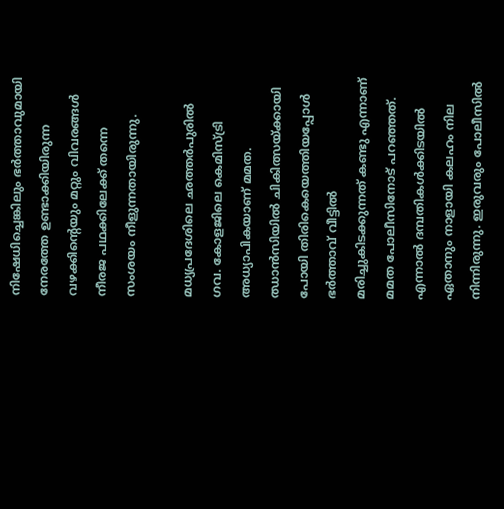നിഷേധിച്ചെങ്കിലും ഭര്‍ത്താവുമായി നേരത്തേ ഉണ്ടാക്കിയിരുന്ന വഴക്കിന്റെയും മറ്റും വിവരങ്ങള്‍ നീരജ പഥക്കിലേക്ക് തന്നെ സംശയം നീളുന്നതായിരുന്നു.

മധ്യപ്രദേശിലെ ഛത്തര്‍പുരില്‍ ഗവ. കോളജിലെ കെമിസ്ട്രി അധ്യാപികയാണ് മമത. ഝാന്‍സിയില്‍ ചികിത്സയ്ക്കായി പോയി തിരികെയെത്തിയപ്പോള്‍ ഭര്‍ത്താവ് വീട്ടില്‍ മരിച്ചുകിടക്കുന്നത് കണ്ടു എന്നാണ് മമത പോലീസിനോട് പറഞ്ഞത്. എന്നാല്‍ ദമ്പതികള്‍ക്കിടയില്‍ ഏതാനും നാളായി കലഹം നില നിന്നിരുന്നു. ഇരുവരും പോലീസില്‍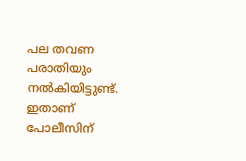പല തവണ പരാതിയും നല്‍കിയിട്ടുണ്ട്. ഇതാണ് പോലീസിന്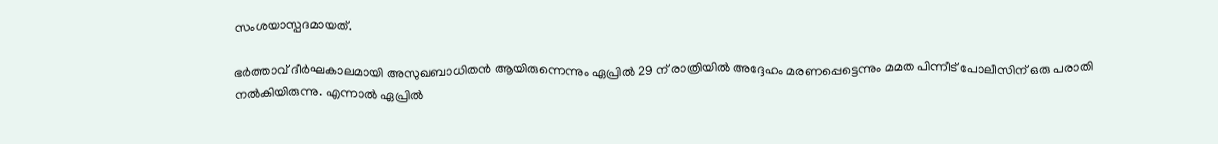സംശയാസ്പദമായത്.

ഭര്‍ത്താവ് ദീര്‍ഘകാലമായി അസുഖബാധിതന്‍ ആയിരുന്നെന്നും ഏപ്രില്‍ 29 ന് രാത്രിയില്‍ അദ്ദേഹം മരണപ്പെട്ടെന്നും മമത പിന്നീട് പോലീസിന് ഒരു പരാതി നല്‍കിയിരുന്നു. എന്നാല്‍ ഏപ്രില്‍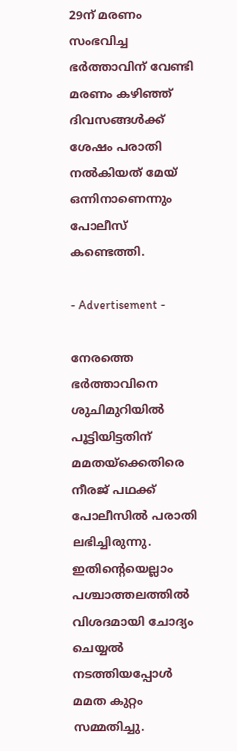29ന് മരണം സംഭവിച്ച ഭര്‍ത്താവിന് വേണ്ടി മരണം കഴിഞ്ഞ് ദിവസങ്ങള്‍ക്ക് ശേഷം പരാതി നല്‍കിയത് മേയ് ഒന്നിനാണെന്നും പോലീസ് കണ്ടെത്തി.

- Advertisement -

നേരത്തെ ഭര്‍ത്താവിനെ ശുചിമുറിയില്‍ പൂട്ടിയിട്ടതിന് മമതയ്‌ക്കെതിരെ നീരജ് പഥക്ക് പോലീസില്‍ പരാതി ലഭിച്ചിരുന്നു. ഇതിന്റെയെല്ലാം പശ്ചാത്തലത്തില്‍ വിശദമായി ചോദ്യം ചെയ്യല്‍ നടത്തിയപ്പോള്‍ മമത കുറ്റം സമ്മതിച്ചു.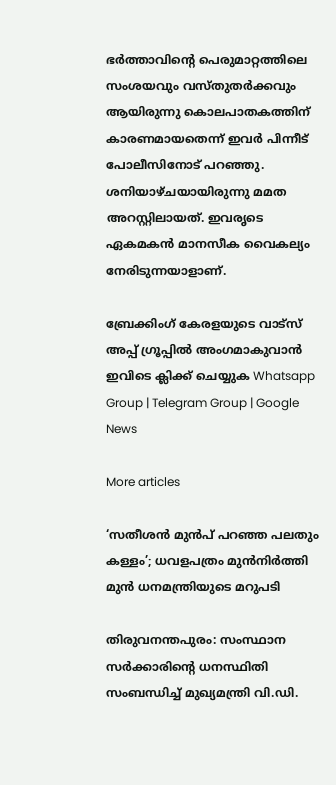ഭര്‍ത്താവിന്റെ പെരുമാറ്റത്തിലെ സംശയവും വസ്തുതര്‍ക്കവും ആയിരുന്നു കൊലപാതകത്തിന് കാരണമായതെന്ന് ഇവര്‍ പിന്നീട് പോലീസിനോട് പറഞ്ഞു. ശനിയാഴ്ചയായിരുന്നു മമത അറസ്റ്റിലായത്. ഇവരൃടെ ഏകമകന്‍ മാനസീക വൈകല്യം നേരിടുന്നയാളാണ്.

ബ്രേക്കിംഗ് കേരളയുടെ വാട്സ് അപ്പ് ഗ്രൂപ്പിൽ അംഗമാകുവാൻ ഇവിടെ ക്ലിക്ക് ചെയ്യുക Whatsapp Group | Telegram Group | Google News

More articles

‘സതീശൻ മുൻപ് പറഞ്ഞ പലതും കള്ളം’; ധവളപത്രം മുൻനിർത്തി മുൻ ധനമന്ത്രിയുടെ മറുപടി

തിരുവനന്തപുരം: സംസ്ഥാന സർക്കാരിന്റെ ധനസ്ഥിതി സംബന്ധിച്ച് മുഖ്യമന്ത്രി വി.ഡി.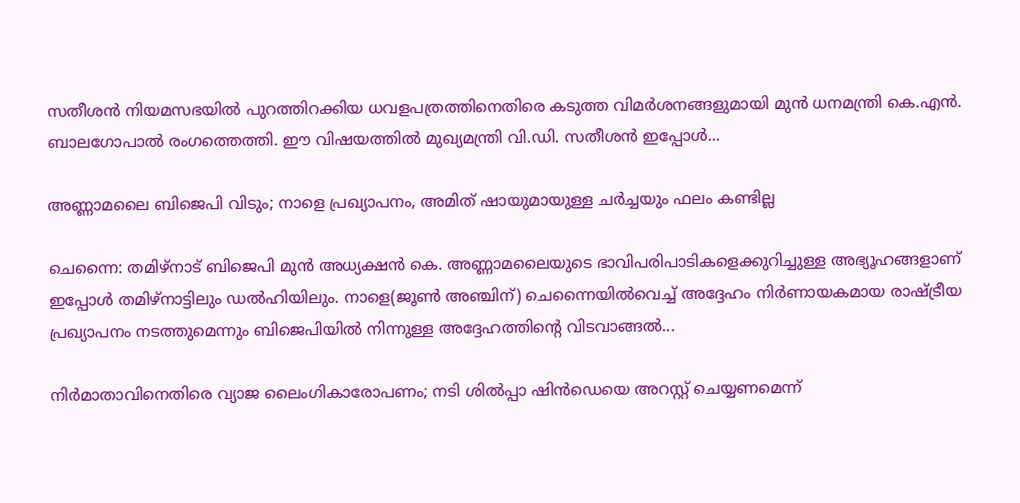സതീശൻ നിയമസഭയിൽ പുറത്തിറക്കിയ ധവളപത്രത്തിനെതിരെ കടുത്ത വിമർശനങ്ങളുമായി മുൻ ധനമന്ത്രി കെ.എൻ. ബാലഗോപാൽ രംഗത്തെത്തി. ഈ വിഷയത്തിൽ മുഖ്യമന്ത്രി വി.ഡി. സതീശൻ ഇപ്പോൾ...

അണ്ണാമലൈ ബിജെപി വിടും; നാളെ പ്രഖ്യാപനം, അമിത് ഷായുമായുള്ള ചർച്ചയും ഫലം കണ്ടില്ല

ചെന്നൈ: തമിഴ്നാട് ബിജെപി മുൻ അധ്യക്ഷൻ കെ. അണ്ണാമലൈയുടെ ഭാവിപരിപാടികളെക്കുറിച്ചുള്ള അഭ്യൂഹങ്ങളാണ് ഇപ്പോൾ തമിഴ്‌നാട്ടിലും ഡൽഹിയിലും. നാളെ(ജൂൺ അഞ്ചിന്) ചെന്നൈയിൽവെച്ച് അദ്ദേഹം നിർണായകമായ രാഷ്ട്രീയ പ്രഖ്യാപനം നടത്തുമെന്നും ബിജെപിയിൽ നിന്നുള്ള അദ്ദേഹത്തിന്റെ വിടവാങ്ങൽ...

നിർമാതാവിനെതിരെ വ്യാജ ലൈംഗികാരോപണം; നടി ശിൽപ്പാ ഷിൻഡെയെ അറസ്റ്റ് ചെയ്യണമെന്ന്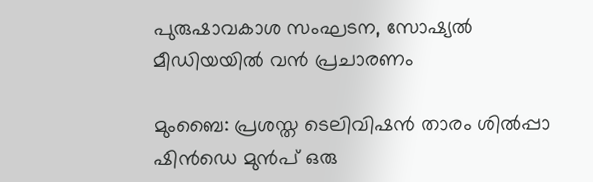പുരുഷാവകാശ സംഘടന, സോഷ്യൽ മീഡിയയിൽ വൻ പ്രചാരണം

മുംബൈ: പ്രശസ്ത ടെലിവിഷൻ താരം ശിൽപ്പാ ഷിൻഡെ മുൻപ് ഒരു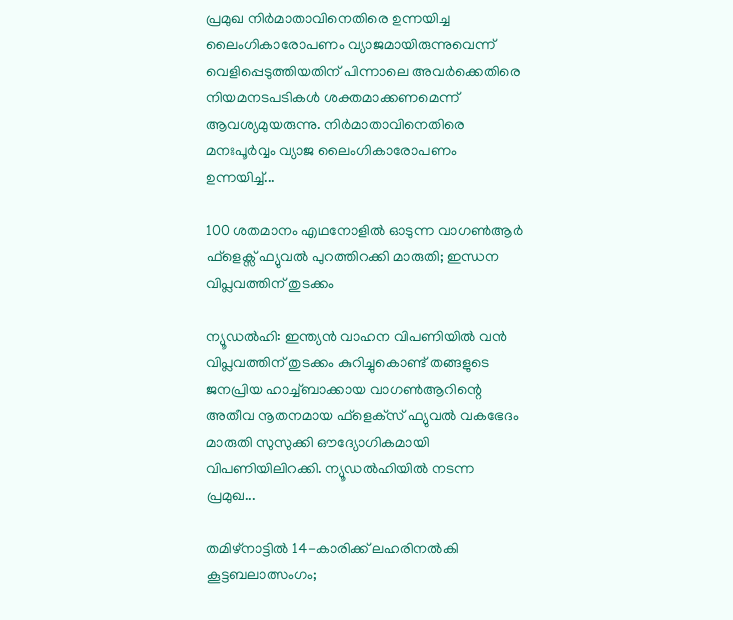പ്രമുഖ നിർമാതാവിനെതിരെ ഉന്നയിച്ച ലൈംഗികാരോപണം വ്യാജമായിരുന്നുവെന്ന് വെളിപ്പെടുത്തിയതിന് പിന്നാലെ അവർക്കെതിരെ നിയമനടപടികൾ ശക്തമാക്കണമെന്ന് ആവശ്യമുയരുന്നു. നിർമാതാവിനെതിരെ മനഃപൂർവ്വം വ്യാജ ലൈംഗികാരോപണം ഉന്നയിച്ച്...

100 ശതമാനം എഥനോളിൽ ഓടുന്ന വാഗൺആർ ഫ്ളെക്സ് ഫ്യുവൽ പുറത്തിറക്കി മാരുതി; ഇന്ധന വിപ്ലവത്തിന് തുടക്കം

ന്യൂഡൽഹി: ഇന്ത്യൻ വാഹന വിപണിയിൽ വൻ വിപ്ലവത്തിന് തുടക്കം കുറിച്ചുകൊണ്ട് തങ്ങളുടെ ജനപ്രിയ ഹാച്ച്ബാക്കായ വാഗൺആറിന്റെ അതീവ നൂതനമായ ഫ്‌ളെക്‌സ് ഫ്യുവൽ വകഭേദം മാരുതി സുസുക്കി ഔദ്യോഗികമായി വിപണിയിലിറക്കി. ന്യൂഡൽഹിയിൽ നടന്ന പ്രമുഖ...

തമിഴ്നാട്ടിൽ 14-കാരിക്ക് ലഹരിനൽകി കൂട്ടബലാത്സംഗം;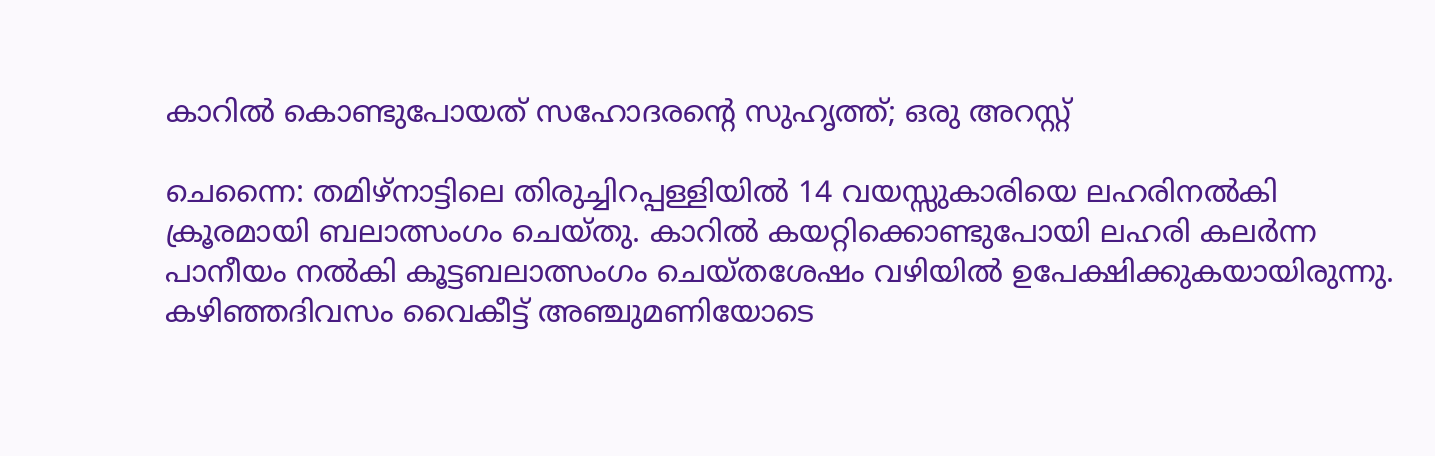കാറിൽ കൊണ്ടുപോയത് സഹോദരന്റെ സുഹൃത്ത്; ഒരു അറസ്റ്റ്

ചെന്നൈ: തമിഴ്നാട്ടിലെ തിരുച്ചിറപ്പള്ളിയിൽ 14 വയസ്സുകാരിയെ ലഹരിനൽകി ക്രൂരമായി ബലാത്സംഗം ചെയ്തു. കാറിൽ കയറ്റിക്കൊണ്ടുപോയി ലഹരി കലർന്ന പാനീയം നൽകി കൂട്ടബലാത്സംഗം ചെയ്തശേഷം വഴിയിൽ ഉപേക്ഷിക്കുകയായിരുന്നു. കഴിഞ്ഞദിവസം വൈകീട്ട് അഞ്ചുമണിയോടെ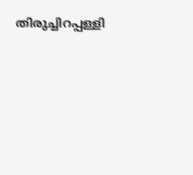തിരുച്ചിറപ്പള്ളി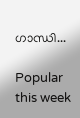ഗാന്ധി...

Popular this week